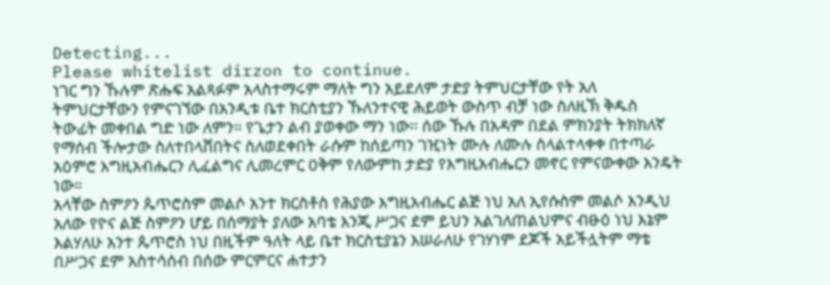Detecting...
Please whitelist dirzon to continue.
ነገር ግን ኹሉም ጽሑፍ አልጻፉም አላስተማሩም ማለት ግን አይደለም ታድያ ትምህርታቸው የት አለ ትምህርታቸውን የምናገኘው በአንዲቱ ቤተ ክርስቲያን ኹለንተናዊ ሕይወት ውስጥ ብቻ ነው ስለዚኽ ቅዱስ ትውፊት መቀበል ግድ ነው ለምን። የጌታን ልብ ያወቀው ማን ነው። ሰው ኹሉ በአዳም በደል ምክንያት ትክክለኛ የማሰብ ችሎታው ስለተበላሸበትና ስለወደቀበት ራሱም ከሰይጣን ገዢነት ሙሉ ለሙሉ ስላልተላቀቀ በተጣራ አዕምሮ እግዚአብሔርን ሊፈልግና ሊመረምር ዐቅም የለውምከ ታድያ የእግዚአብሔርን መኖር የምናውቀው እንዴት ነው።
አላቸው ስምዖን ጴጥሮስም መልሶ አንተ ክርስቶስ የሕያው እግዚአብሔር ልጅ ነህ አለ ኢየሱስም መልሶ እንዲህ አለው የዮና ልጅ ስምዖን ሆይ በሰማያት ያለው አባቴ እንጂ ሥጋና ደም ይህን አልገለጠልህምና ብፁዕ ነህ እኔም እልሃለሁ አንተ ጴጥሮስ ነህ በዚችም ዓለት ላይ ቤተ ክርስቲያኔን እሠራለሁ የገሃነም ደጆች አይችሏትም ማቴ በሥጋና ደም አስተሳሰብ በሰው ምርምርና ሐተታን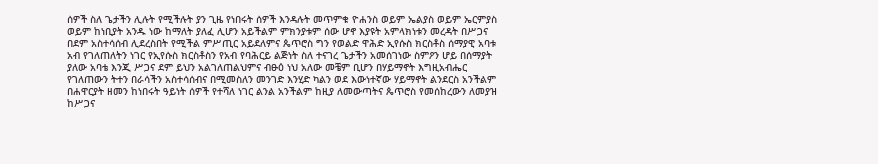ሰዎች ስለ ጌታችን ሊሉት የሚችሉት ያን ጊዜ የነበሩት ሰዎች እንዳሉት መጥምቁ ዮሐንስ ወይም ኤልያስ ወይም ኤርምያስ ወይም ከነቢያት አንዱ ነው ከማለት ያለፈ ሊሆን አይችልም ምክንያቱም ሰው ሆኖ እያዩት አምላክነቱን መረዳት በሥጋና በደም አስተሳሰብ ሊደረስበት የሚችል ምሥጢር አይደለምና ጴጥሮስ ግን የወልድ ዋሕድ ኢየሱስ ክርስቶስ ሰማያዊ አባቱ አብ የገለጠለትን ነገር የኢየሱስ ክርስቶስን የአብ የባሕርይ ልጅነት ስለ ተናገረ ጌታችን አመሰገነው ስምዖን ሆይ በሰማያት ያለው አባቴ እንጂ ሥጋና ደም ይህን አልገለጠልህምና ብፁዕ ነህ አለው መቼም ቢሆን በሃይማኖት እግዚአብሔር የገለጠውን ትተን በራሳችን አስተሳሰብና በሚመስለን መንገድ እንሂድ ካልን ወደ እውነተኛው ሃይማኖት ልንደርስ አንችልም በሐዋርያት ዘመን ከነበሩት ዓይነት ሰዎች የተሻለ ነገር ልንል አንችልም ከዚያ ለመውጣትና ጴጥሮስ የመሰከረውን ለመያዝ ከሥጋና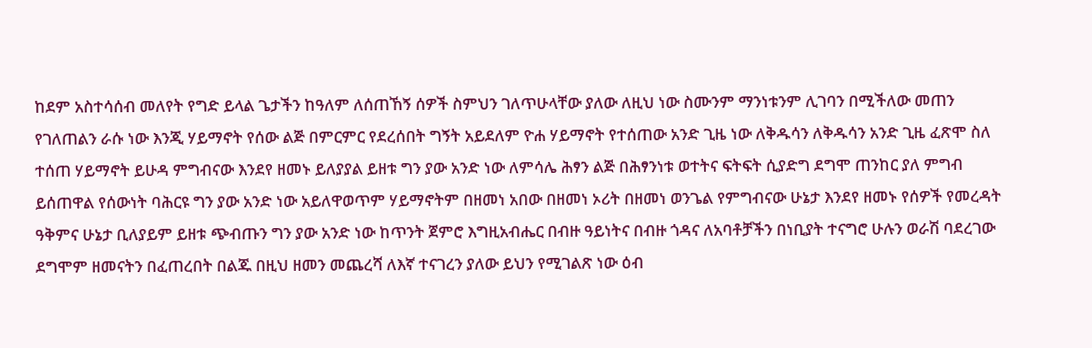ከደም አስተሳሰብ መለየት የግድ ይላል ጌታችን ከዓለም ለሰጠኸኝ ሰዎች ስምህን ገለጥሁላቸው ያለው ለዚህ ነው ስሙንም ማንነቱንም ሊገባን በሚችለው መጠን የገለጠልን ራሱ ነው እንጂ ሃይማኖት የሰው ልጅ በምርምር የደረሰበት ግኝት አይደለም ዮሐ ሃይማኖት የተሰጠው አንድ ጊዜ ነው ለቅዱሳን ለቅዱሳን አንድ ጊዜ ፈጽሞ ስለ ተሰጠ ሃይማኖት ይሁዳ ምግብናው እንደየ ዘመኑ ይለያያል ይዘቱ ግን ያው አንድ ነው ለምሳሌ ሕፃን ልጅ በሕፃንነቱ ወተትና ፍትፍት ሲያድግ ደግሞ ጠንከር ያለ ምግብ ይሰጠዋል የሰውነት ባሕርዩ ግን ያው አንድ ነው አይለዋወጥም ሃይማኖትም በዘመነ አበው በዘመነ ኦሪት በዘመነ ወንጌል የምግብናው ሁኔታ እንደየ ዘመኑ የሰዎች የመረዳት ዓቅምና ሁኔታ ቢለያይም ይዘቱ ጭብጡን ግን ያው አንድ ነው ከጥንት ጀምሮ እግዚአብሔር በብዙ ዓይነትና በብዙ ጎዳና ለአባቶቻችን በነቢያት ተናግሮ ሁሉን ወራሽ ባደረገው ደግሞም ዘመናትን በፈጠረበት በልጁ በዚህ ዘመን መጨረሻ ለእኛ ተናገረን ያለው ይህን የሚገልጽ ነው ዕብ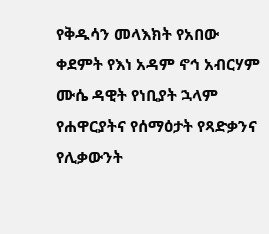የቅዱሳን መላእክት የአበው ቀደምት የእነ አዳም ኖኅ አብርሃም ሙሴ ዳዊት የነቢያት ኋላም የሐዋርያትና የሰማዕታት የጻድቃንና የሊቃውንት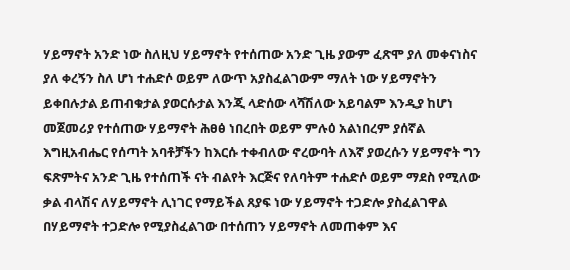ሃይማኖት አንድ ነው ስለዚህ ሃይማኖት የተሰጠው አንድ ጊዜ ያውም ፈጽሞ ያለ መቀናነስና ያለ ቀረኝን ስለ ሆነ ተሐድሶ ወይም ለውጥ አያስፈልገውም ማለት ነው ሃይማኖትን ይቀበሉታል ይጠብቁታል ያወርሱታል እንጂ ላድሰው ላሻሽለው አይባልም እንዲያ ከሆነ መጀመሪያ የተሰጠው ሃይማኖት ሕፀፅ ነበረበት ወይም ምሉዕ አልነበረም ያሰኛል እግዚአብሔር የሰጣት አባቶቻችን ከእርሱ ተቀብለው ኖረውባት ለእኛ ያወረሱን ሃይማኖት ግን ፍጽምትና አንድ ጊዜ የተሰጠች ናት ብልየት እርጅና የለባትም ተሐድሶ ወይም ማደስ የሚለው ቃል ብላሽና ለሃይማኖት ሊነገር የማይችል ጸያፍ ነው ሃይማኖት ተጋድሎ ያስፈልገዋል በሃይማኖት ተጋድሎ የሚያስፈልገው በተሰጠን ሃይማኖት ለመጠቀም እና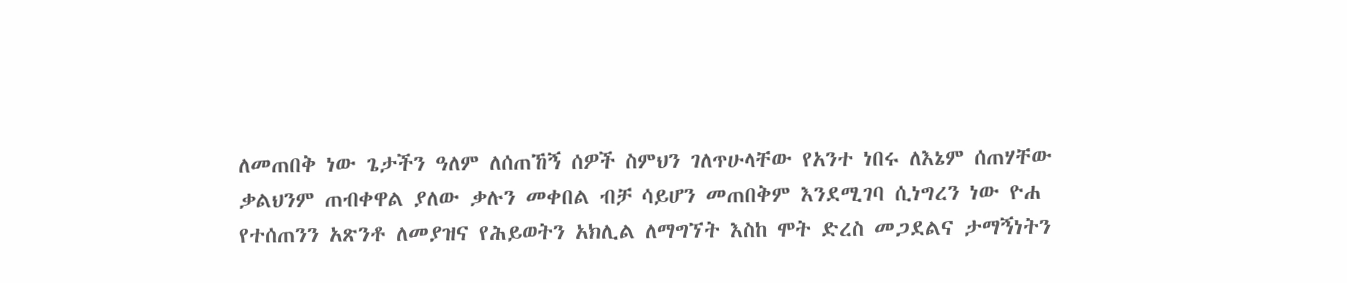ለመጠበቅ ነው ጌታችን ዓለም ለሰጠኸኝ ሰዎች ስምህን ገለጥሁላቸው የአንተ ነበሩ ለእኔም ሰጠሃቸው ቃልህንም ጠብቀዋል ያለው ቃሉን መቀበል ብቻ ሳይሆን መጠበቅም እንደሚገባ ሲነግረን ነው ዮሐ የተሰጠንን አጽንቶ ለመያዝና የሕይወትን አክሊል ለማግኘት እስከ ሞት ድረስ መጋደልና ታማኝነትን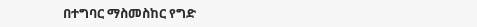በተግባር ማስመስከር የግድ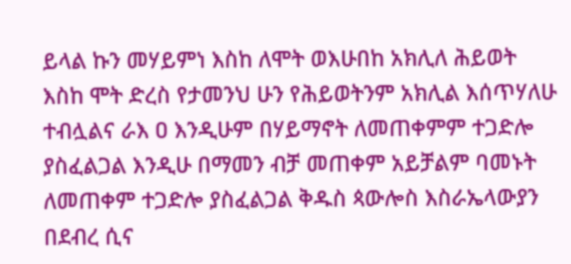ይላል ኩን መሃይምነ እስከ ለሞት ወእሁበከ አክሊለ ሕይወት እስከ ሞት ድረስ የታመንህ ሁን የሕይወትንም አክሊል እሰጥሃለሁ ተብሏልና ራእ ዐ እንዲሁም በሃይማኖት ለመጠቀምም ተጋድሎ ያስፈልጋል እንዲሁ በማመን ብቻ መጠቀም አይቻልም ባመኑት ለመጠቀም ተጋድሎ ያስፈልጋል ቅዱስ ጳውሎስ እስራኤላውያን በደብረ ሲና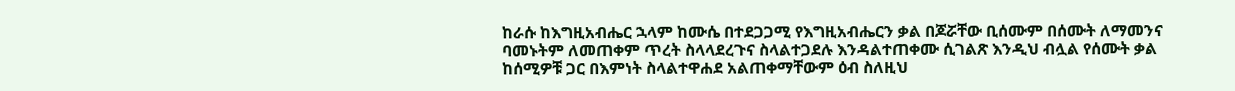ከራሱ ከእግዚአብሔር ኋላም ከሙሴ በተደጋጋሚ የእግዚአብሔርን ቃል በጆሯቸው ቢሰሙም በሰሙት ለማመንና ባመኑትም ለመጠቀም ጥረት ስላላደረጉና ስላልተጋደሉ እንዳልተጠቀሙ ሲገልጽ እንዲህ ብሏል የሰሙት ቃል ከሰሚዎቹ ጋር በእምነት ስላልተዋሐደ አልጠቀማቸውም ዕብ ስለዚህ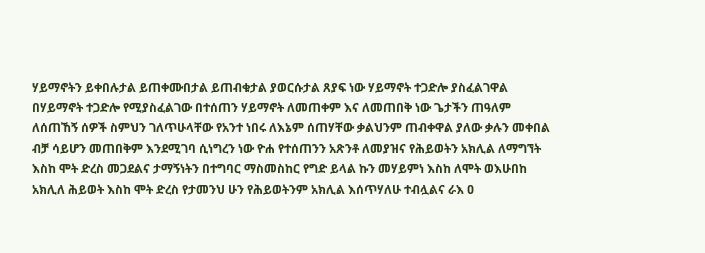ሃይማኖትን ይቀበሉታል ይጠቀሙበታል ይጠብቁታል ያወርሱታል ጸያፍ ነው ሃይማኖት ተጋድሎ ያስፈልገዋል በሃይማኖት ተጋድሎ የሚያስፈልገው በተሰጠን ሃይማኖት ለመጠቀም እና ለመጠበቅ ነው ጌታችን ጠዓለም ለሰጠኸኝ ሰዎች ስምህን ገለጥሁላቸው የአንተ ነበሩ ለእኔም ሰጠሃቸው ቃልህንም ጠብቀዋል ያለው ቃሉን መቀበል ብቻ ሳይሆን መጠበቅም እንደሚገባ ሲነግረን ነው ዮሐ የተሰጠንን አጽንቶ ለመያዝና የሕይወትን አክሊል ለማግኘት እስከ ሞት ድረስ መጋደልና ታማኝነትን በተግባር ማስመስከር የግድ ይላል ኩን መሃይምነ እስከ ለሞት ወእሁበከ አክሊለ ሕይወት እስከ ሞት ድረስ የታመንህ ሁን የሕይወትንም አክሊል እሰጥሃለሁ ተብሏልና ራእ ዐ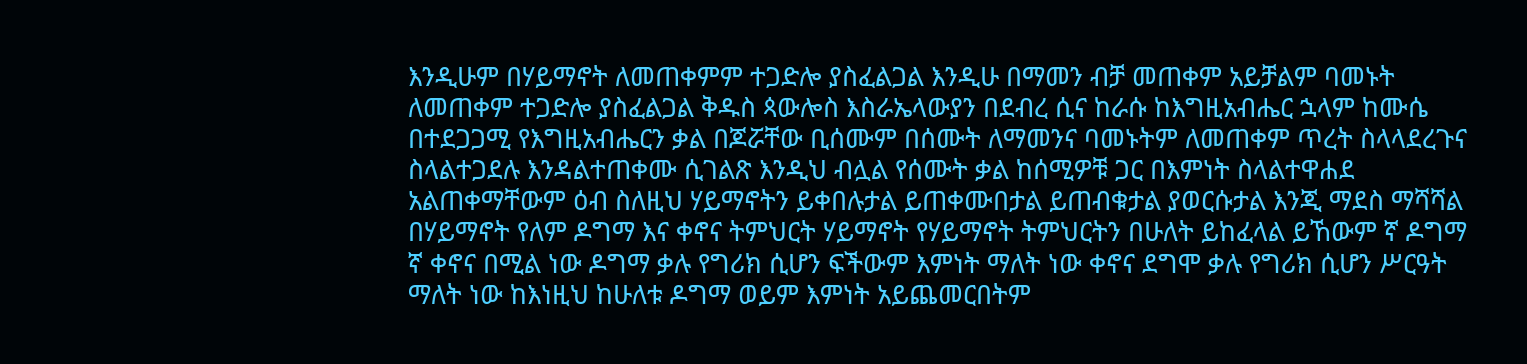እንዲሁም በሃይማኖት ለመጠቀምም ተጋድሎ ያስፈልጋል እንዲሁ በማመን ብቻ መጠቀም አይቻልም ባመኑት ለመጠቀም ተጋድሎ ያስፈልጋል ቅዱስ ጳውሎስ እስራኤላውያን በደብረ ሲና ከራሱ ከእግዚአብሔር ኋላም ከሙሴ በተደጋጋሚ የእግዚአብሔርን ቃል በጆሯቸው ቢሰሙም በሰሙት ለማመንና ባመኑትም ለመጠቀም ጥረት ስላላደረጉና ስላልተጋደሉ እንዳልተጠቀሙ ሲገልጽ እንዲህ ብሏል የሰሙት ቃል ከሰሚዎቹ ጋር በእምነት ስላልተዋሐደ አልጠቀማቸውም ዕብ ስለዚህ ሃይማኖትን ይቀበሉታል ይጠቀሙበታል ይጠብቁታል ያወርሱታል እንጂ ማደስ ማሻሻል በሃይማኖት የለም ዶግማ እና ቀኖና ትምህርት ሃይማኖት የሃይማኖት ትምህርትን በሁለት ይከፈላል ይኸውም ኛ ዶግማ ኛ ቀኖና በሚል ነው ዶግማ ቃሉ የግሪክ ሲሆን ፍችውም እምነት ማለት ነው ቀኖና ደግሞ ቃሉ የግሪክ ሲሆን ሥርዓት ማለት ነው ከእነዚህ ከሁለቱ ዶግማ ወይም እምነት አይጨመርበትም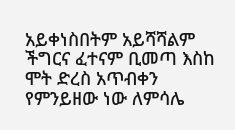አይቀነስበትም አይሻሻልም ችግርና ፈተናም ቢመጣ እስከ ሞት ድረስ አጥብቀን የምንይዘው ነው ለምሳሌ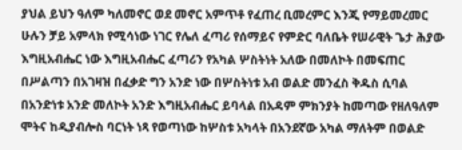ያህል ይህን ዓለም ካለመኖር ወደ መኖር አምጥቶ የፈጠረ ቢመረምር እንጂ የማይመረመር ሁሉን ቻይ አምላክ የሚሳነው ነገር የሌለ ፈጣሪ የሰማይና የምድር ባለቤት የሠራዊት ጌታ ሕያው እግዚአብሔር ነው እግዚአብሔር ፈጣሪን የአካል ሦስትነት አለው በመለኮት በመፍጠር በሥልጣን በአገዛዝ በፈቃድ ግን አንድ ነው በሦስትነቱ አብ ወልድ መንፈስ ቅዱስ ሲባል በአንድነቱ አንድ መለኮት አንድ እግዚአብሔር ይባላል በአዳም ምክንያት ከመጣው የዘለዓለም ሞትና ከዲያብሎስ ባርነት ነጻ የወጣነው ከሦስቱ አካላት በአንደኛው አካል ማለትም በወልድ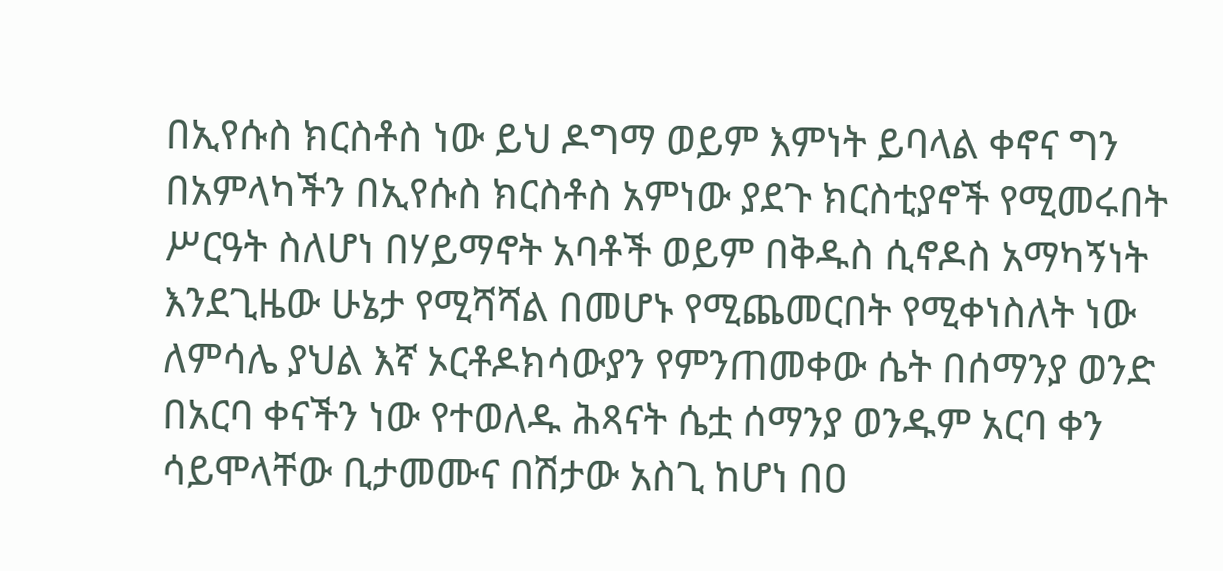በኢየሱስ ክርስቶስ ነው ይህ ዶግማ ወይም እምነት ይባላል ቀኖና ግን በአምላካችን በኢየሱስ ክርስቶስ አምነው ያደጉ ክርስቲያኖች የሚመሩበት ሥርዓት ስለሆነ በሃይማኖት አባቶች ወይም በቅዱስ ሲኖዶስ አማካኝነት እንደጊዜው ሁኔታ የሚሻሻል በመሆኑ የሚጨመርበት የሚቀነስለት ነው ለምሳሌ ያህል እኛ ኦርቶዶክሳውያን የምንጠመቀው ሴት በሰማንያ ወንድ በአርባ ቀናችን ነው የተወለዱ ሕጻናት ሴቷ ሰማንያ ወንዱም አርባ ቀን ሳይሞላቸው ቢታመሙና በሽታው አስጊ ከሆነ በዐ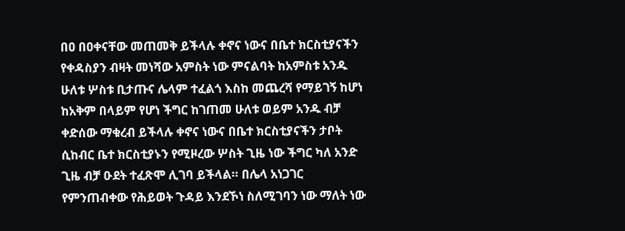በዐ በዐቀናቸው መጠመቅ ይችላሉ ቀኖና ነውና በቤተ ክርስቲያናችን የቀዳስያን ብዛት መነሻው አምስት ነው ምናልባት ከአምስቱ አንዱ ሁለቱ ሦስቱ ቢታጡና ሌላም ተፈልጎ እስከ መጨረሻ የማይገኝ ከሆነ ከአቅም በላይም የሆነ ችግር ከገጠመ ሁለቱ ወይም አንዱ ብቻ ቀድሰው ማቁረብ ይችላሉ ቀኖና ነውና በቤተ ክርስቲያናችን ታቦት ሲከብር ቤተ ክርስቲያኑን የሚዞረው ሦስት ጊዜ ነው ችግር ካለ አንድ ጊዜ ብቻ ዑደት ተፈጽሞ ሊገባ ይችላል። በሌላ አነጋገር የምንጠብቀው የሕይወት ጉዳይ እንደኾነ ስለሚገባን ነው ማለት ነው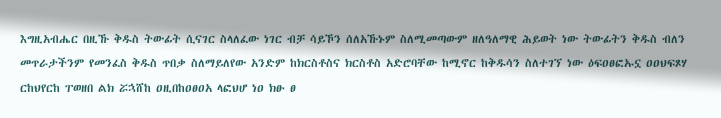እግዚአብሔር በዚኹ ቅዱስ ትውፊት ሲናገር ስላለፈው ነገር ብቻ ሳይኾን ሰለአኹኑም ስለሚመጣውም ዘለዓለማዊ ሕይወት ነው ትውፊትን ቅዱስ ብለን መጥራታችንም የመንፈስ ቅዱስ ጥበቃ ስለማይለየው አንድም ከክርስቶስና ክርስቶስ አድሮባቸው ከሚኖር ከቅዱሳን ስለተገኘ ነው ዕፍዐፀፎኡኗ ዐዐህፍጾሃ ርከህየርከ ፐወዘበ ልክ ሯኋሸከ ዐዚበከዐፀዐአ ላፎህሆ ነዐ ክፁ ፀ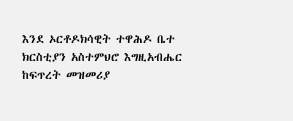እንደ ኦርቶዶክሳዊት ተዋሕዶ ቤተ ክርስቲያን አስተምህሮ እግዚአብሔር ከፍጥረት መዝመሪያ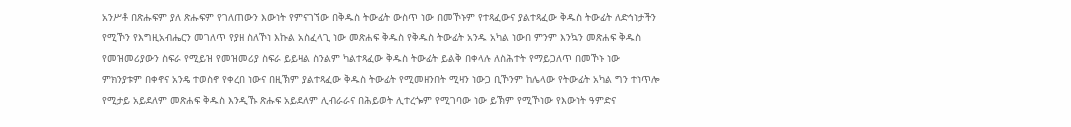አንሥቶ በጽሑፍም ያለ ጽሑፍም የገለጠውን እውነት የምናገኘው በቅዱስ ትውፊት ውስጥ ነው በመኾኑም የተጻፈውና ያልተጻፈው ቅዱስ ትውፊት ለድኅነታችን የሚኾን የእግዚአብሔርን መገለጥ የያዘ ስለኾነ እኩል አስፈላጊ ነው መጽሐፍ ቅዱስ የቅዱስ ትውፊት አንዱ አካል ነውበ ምንም እንኳን መጽሐፍ ቅዱስ የመዝመሪያውን ስፍራ የሚይዝ የመዝመሪያ ስፍራ ይይዛል ስንልም ካልተጻፈው ቅዱስ ትውፊት ይልቅ በቀላሉ ለስሕተት የማይጋለጥ በመኾኑ ነው ምክንያቱም በቀኖና አንዴ ተወስኖ የቀረበ ነውና በዚኽም ያልተጻፈው ቅዱስ ትውፊት የሚመዘንበት ሚዛን ነውጋ ቢኾንም ከሌላው የትውፊት አካል ግን ተነጥሎ የሚታይ አይደለም መጽሐፍ ቅዱስ እንዲኹ ጽሑፍ አይደለም ሊብራራና በሕይወት ሊተረጐም የሚገባው ነው ይኽም የሚኾነው የእውነት ዓምድና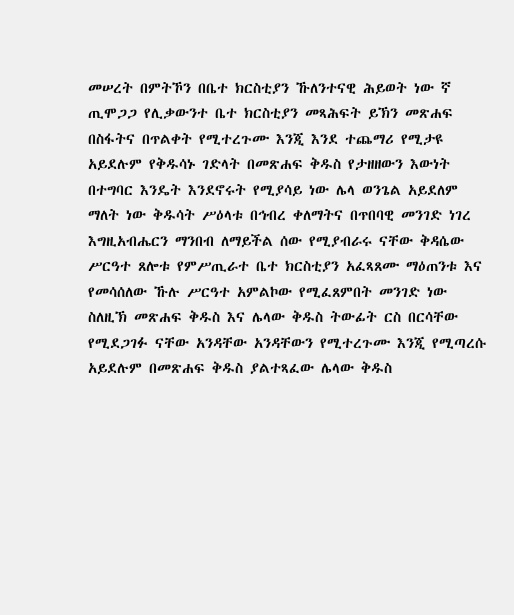መሠረት በምትኾን በቤተ ክርስቲያን ኹለንተናዊ ሕይወት ነው ኛ ጢሞጋጋ የሊቃውንተ ቤተ ክርስቲያን መጻሕፍት ይኽን መጽሐፍ በስፋትና በጥልቀት የሚተረጉሙ እንጂ እንደ ተጨማሪ የሚታዩ አይደሉም የቅዱሳኑ ገድላት በመጽሐፍ ቅዱስ የታዘዘውን እውነት በተግባር እንዴት እንደኖሩት የሚያሳይ ነው ሌላ ወንጌል አይደለም ማለት ነው ቅዱሳት ሥዕላቱ በኅብረ ቀለማትና በጥበባዊ መንገድ ነገረ እግዚአብሔርን ማንበብ ለማይችል ሰው የሚያብራሩ ናቸው ቅዳሴው ሥርዓተ ጸሎቱ የምሥጢራተ ቤተ ክርስቲያን አፈጻጸሙ ማዕጠንቱ እና የመሳሰለው ኹሉ ሥርዓተ አምልኮው የሚፈጸምበት መንገድ ነው ስለዚኽ መጽሐፍ ቅዱስ እና ሌላው ቅዱስ ትውፊት ርስ በርሳቸው የሚደጋገፉ ናቸው አንዳቸው አንዳቸውን የሚተረጉሙ እንጂ የሚጣረሱ አይደሉም በመጽሐፍ ቅዱስ ያልተጻፈው ሌላው ቅዱስ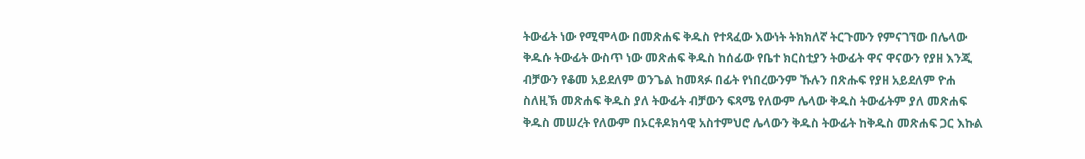ትውፊት ነው የሚሞላው በመጽሐፍ ቅዱስ የተጻፈው እውነት ትክክለኛ ትርጉሙን የምናገኘው በሌላው ቅዱሱ ትውፊት ውስጥ ነው መጽሐፍ ቅዱስ ከሰፊው የቤተ ክርስቲያን ትውፊት ዋና ዋናውን የያዘ እንጂ ብቻውን የቆመ አይደለም ወንጌል ከመጻፉ በፊት የነበረውንም ኹሉን በጽሑፍ የያዘ አይደለም ዮሐ ስለዚኽ መጽሐፍ ቅዱስ ያለ ትውፊት ብቻውን ፍጻሜ የለውም ሌላው ቅዱስ ትውፊትም ያለ መጽሐፍ ቅዱስ መሠረት የለውም በኦርቶዶክሳዊ አስተምህሮ ሌላውን ቅዱስ ትውፊት ከቅዱስ መጽሐፍ ጋር እኩል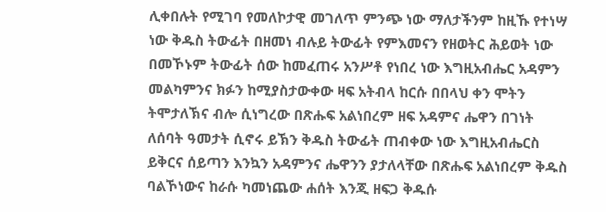ሊቀበሉት የሚገባ የመለኮታዊ መገለጥ ምንጭ ነው ማለታችንም ከዚኹ የተነሣ ነው ቅዱስ ትውፊት በዘመነ ብሉይ ትውፊት የምእመናን የዘወትር ሕይወት ነው በመኾኑም ትውፊት ሰው ከመፈጠሩ አንሥቶ የነበረ ነው እግዚአብሔር አዳምን መልካምንና ክፉን ከሚያስታውቀው ዛፍ አትብላ ከርሱ በበላህ ቀን ሞትን ትሞታለኽና ብሎ ሲነግረው በጽሑፍ አልነበረም ዘፍ አዳምና ሔዋን በገነት ለሰባት ዓመታት ሲኖሩ ይኽን ቅዱስ ትውፊት ጠብቀው ነው እግዚአብሔርስ ይቅርና ሰይጣን እንኳን አዳምንና ሔዋንን ያታለላቸው በጽሑፍ አልነበረም ቅዱስ ባልኾነውና ከራሱ ካመነጨው ሐሰት እንጂ ዘፍጋ ቅዱሱ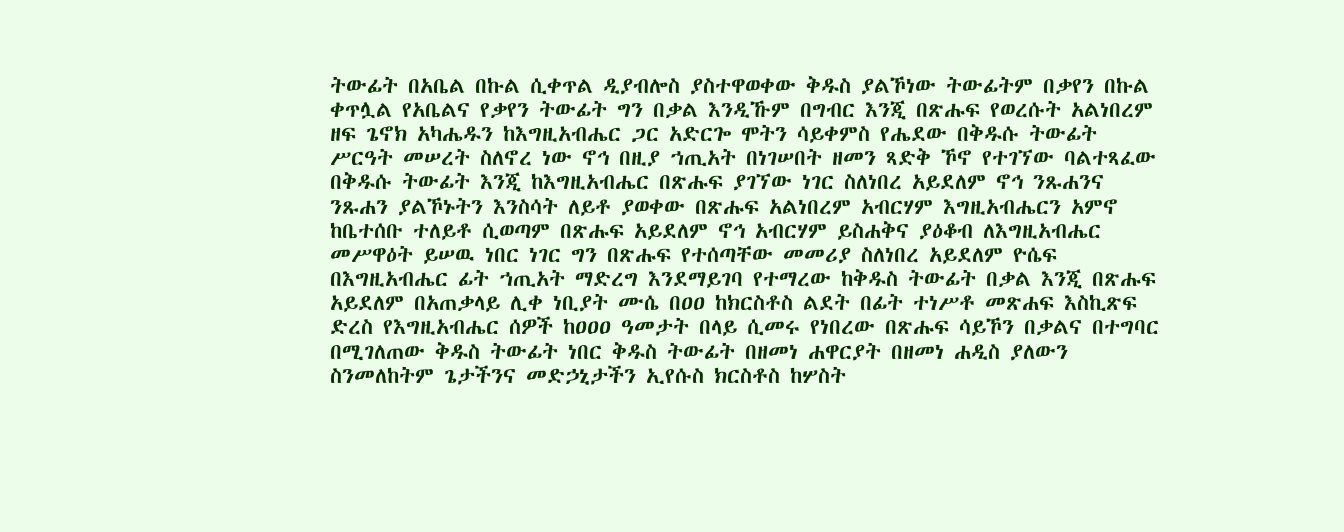ትውፊት በአቤል በኩል ሲቀጥል ዲያብሎስ ያስተዋወቀው ቅዱስ ያልኾነው ትውፊትም በቃየን በኩል ቀጥሏል የአቤልና የቃየን ትውፊት ግን በቃል እንዲኹም በግብር እንጂ በጽሑፍ የወረሱት አልነበረም ዘፍ ጌኖክ አካሔዱን ከእግዚአብሔር ጋር አድርጐ ሞትን ሳይቀምስ የሔደው በቅዱሱ ትውፊት ሥርዓት መሠረት ስለኖረ ነው ኖኅ በዚያ ኀጢአት በነገሠበት ዘመን ጻድቅ ኾኖ የተገኘው ባልተጻፈው በቅዱሱ ትውፊት እንጂ ከእግዚአብሔር በጽሑፍ ያገኘው ነገር ስለነበረ አይደለም ኖኅ ንጹሐንና ንጹሐን ያልኾኑትን እንስሳት ለይቶ ያወቀው በጽሑፍ አልነበረም አብርሃም እግዚአብሔርን አምኖ ከቤተሰቡ ተለይቶ ሲወጣም በጽሑፍ አይደለም ኖኅ አብርሃም ይስሐቅና ያዕቆብ ለእግዚአብሔር መሥዋዕት ይሠዉ ነበር ነገር ግን በጽሑፍ የተሰጣቸው መመሪያ ስለነበረ አይደለም ዮሴፍ በእግዚአብሔር ፊት ኀጢአት ማድረግ እንደማይገባ የተማረው ከቅዱስ ትውፊት በቃል እንጂ በጽሑፍ አይደለም በአጠቃላይ ሊቀ ነቢያት ሙሴ በዐዐ ከክርስቶስ ልደት በፊት ተነሥቶ መጽሐፍ እስኪጽፍ ድረስ የእግዚአብሔር ሰዎች ከዐዐዐ ዓመታት በላይ ሲመሩ የነበረው በጽሑፍ ሳይኾን በቃልና በተግባር በሚገለጠው ቅዱስ ትውፊት ነበር ቅዱስ ትውፊት በዘመነ ሐዋርያት በዘመነ ሐዲስ ያለውን ስንመለከትም ጌታችንና መድኃኒታችን ኢየሱስ ክርስቶስ ከሦስት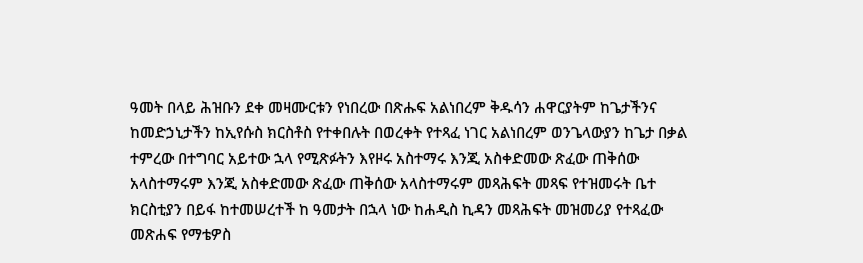ዓመት በላይ ሕዝቡን ደቀ መዛሙርቱን የነበረው በጽሑፍ አልነበረም ቅዱሳን ሐዋርያትም ከጌታችንና ከመድኃኒታችን ከኢየሱስ ክርስቶስ የተቀበሉት በወረቀት የተጻፈ ነገር አልነበረም ወንጌላውያን ከጌታ በቃል ተምረው በተግባር አይተው ኋላ የሚጽፉትን እየዞሩ አስተማሩ እንጂ አስቀድመው ጽፈው ጠቅሰው አላስተማሩም እንጂ አስቀድመው ጽፈው ጠቅሰው አላስተማሩም መጻሕፍት መጻፍ የተዝመሩት ቤተ ክርስቲያን በይፋ ከተመሠረተች ከ ዓመታት በኋላ ነው ከሐዲስ ኪዳን መጻሕፍት መዝመሪያ የተጻፈው መጽሐፍ የማቴዎስ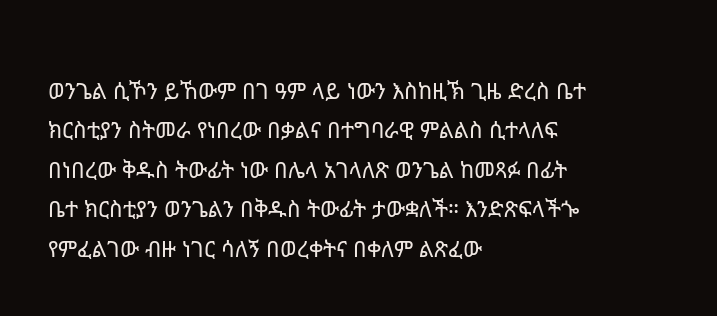ወንጌል ሲኾን ይኸውም በገ ዓም ላይ ነውን እስከዚኽ ጊዜ ድረስ ቤተ ክርስቲያን ስትመራ የነበረው በቃልና በተግባራዊ ምልልስ ሲተላለፍ በነበረው ቅዱስ ትውፊት ነው በሌላ አገላለጽ ወንጌል ከመጻፉ በፊት ቤተ ክርስቲያን ወንጌልን በቅዱስ ትውፊት ታውቋለች። እንድጽፍላችጐ የምፈልገው ብዙ ነገር ሳለኝ በወረቀትና በቀለም ልጽፈው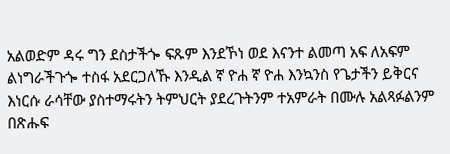አልወድም ዳሩ ግን ደስታችጐ ፍጹም እንደኾነ ወደ እናንተ ልመጣ አፍ ለአፍም ልነግራችጉጐ ተስፋ አደርጋለኹ እንዲል ኛ ዮሐ ኛ ዮሐ እንኳንስ የጌታችን ይቅርና እነርሱ ራሳቸው ያስተማሩትን ትምህርት ያደረጉትንም ተአምራት በሙሉ አልጻፉልንም በጽሑፍ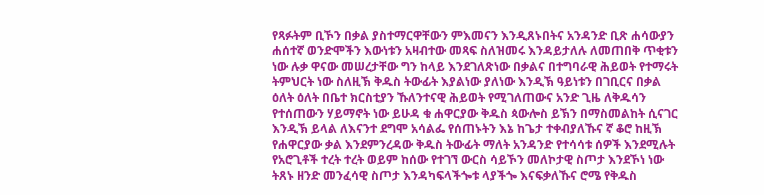የጻፉትም ቢኾን በቃል ያስተማርዋቸውን ምእመናን እንዲጸኑበትና አንዳንድ ቢጽ ሐሳውያን ሐሰተኛ ወንድሞችን እውነቱን አዛብተው መጻፍ ስለዝመሩ እንዳይታለሉ ለመጠበቅ ጥቂቱን ነው ሉቃ ዋናው መሠረታቸው ግን ከላይ እንደገለጽነው በቃልና በተግባራዊ ሕይወት የተማሩት ትምህርት ነው ስለዚኽ ቅዱስ ትውፊት እያልነው ያለነው እንዲኽ ዓይነቱን በገቢርና በቃል ዕለት ዕለት በቤተ ክርስቲያን ኹለንተናዊ ሕይወት የሚገለጠውና አንድ ጊዜ ለቅዱሳን የተሰጠውን ሃይማኖት ነው ይሁዳ ቁ ሐዋርያው ቅዱስ ጳውሎስ ይኽን በማስመልከት ሲናገር እንዲኽ ይላል ለእናንተ ደግሞ አሳልፌ የሰጠኑትን እኔ ከጌታ ተቀብያለኹና ኛ ቆሮ ከዚኽ የሐዋርያው ቃል እንደምንረዳው ቅዱስ ትውፊት ማለት አንዳንድ የተሳሳቱ ሰዎች እንደሚሉት የአሮጊቶች ተረት ተረት ወይም ከሰው የተገኘ ውርስ ሳይኾን መለኮታዊ ስጦታ እንደኾነ ነው ትጸኑ ዘንድ መንፈሳዊ ስጦታ እንዳካፍላችጐቱ ላያችጐ እናፍቃለኹና ሮሜ የቅዱስ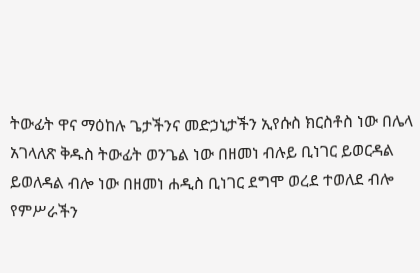ትውፊት ዋና ማዕከሉ ጌታችንና መድኃኒታችን ኢየሱስ ክርስቶስ ነው በሌላ አገላለጽ ቅዱስ ትውፊት ወንጌል ነው በዘመነ ብሉይ ቢነገር ይወርዳል ይወለዳል ብሎ ነው በዘመነ ሐዲስ ቢነገር ደግሞ ወረደ ተወለደ ብሎ የምሥራችን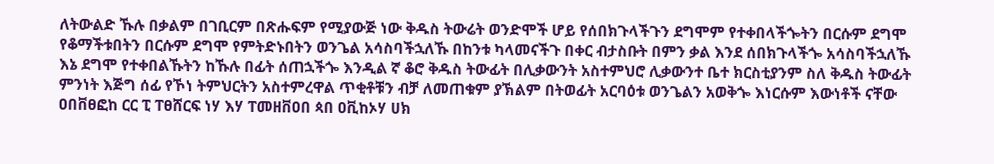ለትውልድ ኹሉ በቃልም በገቢርም በጽሑፍም የሚያውጅ ነው ቅዱስ ትውሬት ወንድሞች ሆይ የሰበክጉላችጉን ደግሞም የተቀበላችጐትን በርሱም ደግሞ የቆማችቱበትን በርሱም ደግሞ የምትድኑበትን ወንጌል አሳስባችኋለኹ በከንቱ ካላመናችጉ በቀር ብታስቡት በምን ቃል እንደ ሰበክጉላችጐ አሳስባችኋለኹ እኔ ደግሞ የተቀበልኹትን ከኹሉ በፊት ሰጠኋችጐ እንዲል ኛ ቆሮ ቅዱስ ትውፊት በሊቃውንት አስተምህሮ ሊቃውንተ ቤተ ክርስቲያንም ስለ ቅዱስ ትውፊት ምንነት እጅግ ሰፊ የኾነ ትምህርትን አስተምረዋል ጥቂቶቹን ብቻ ለመጠቁም ያኽልም በትወፊት አርባዕቱ ወንጌልን አወቅጐ እነርሱም እውነቶች ናቸው ዐበቨፀፎከ ርር ፒ ፐፀሸርፍ ነሃ እሃ ፐመዘቨዐበ ጳበ ዐቪከኦሃ ሀክ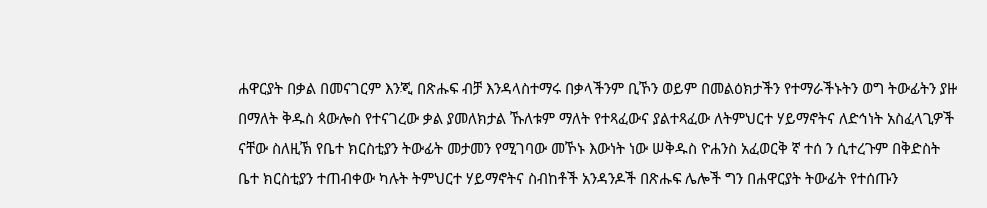ሐዋርያት በቃል በመናገርም እንጂ በጽሑፍ ብቻ እንዳላስተማሩ በቃላችንም ቢኾን ወይም በመልዕክታችን የተማራችኑትን ወግ ትውፊትን ያዙ በማለት ቅዱስ ጳውሎስ የተናገረው ቃል ያመለክታል ኹለቱም ማለት የተጻፈውና ያልተጻፈው ለትምህርተ ሃይማኖትና ለድኅነት አስፈላጊዎች ናቸው ስለዚኽ የቤተ ክርስቲያን ትውፊት መታመን የሚገባው መኾኑ እውነት ነው ሠቅዱስ ዮሐንስ አፈወርቅ ኛ ተሰ ን ሲተረጉም በቅድስት ቤተ ክርስቲያን ተጠብቀው ካሉት ትምህርተ ሃይማኖትና ስብከቶች አንዳንዶች በጽሑፍ ሌሎች ግን በሐዋርያት ትውፊት የተሰጡን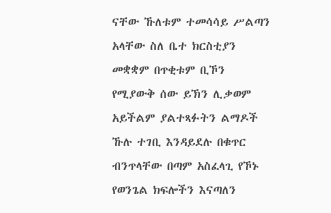ናቸው ኹለቱም ተመሳሳይ ሥልጣን አላቸው ስለ ቤተ ክርስቲያን መቋቋም በጥቂቱም ቢኾን የሚያውቅ ሰው ይኽን ሊቃወም አይችልም ያልተጻፉትን ልማዶች ኹሉ ተገቢ እንዳይደሉ በቁጥር ብንጥላቸው በጣም አስፈላጊ የኾኑ የወንጌል ክፍሎችን እናጣለን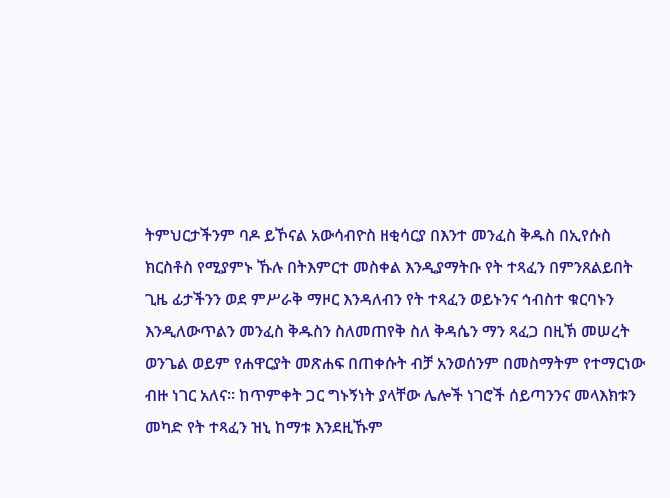ትምህርታችንም ባዶ ይኾናል አውሳብዮስ ዘቂሳርያ በእንተ መንፈስ ቅዱስ በኢየሱስ ክርስቶስ የሚያምኑ ኹሉ በትእምርተ መስቀል እንዲያማትቡ የት ተጻፈን በምንጸልይበት ጊዜ ፊታችንን ወደ ምሥራቅ ማዞር እንዳለብን የት ተጻፈን ወይኑንና ኅብስተ ቁርባኑን እንዲለውጥልን መንፈስ ቅዱስን ስለመጠየቅ ስለ ቅዳሴን ማን ጻፈጋ በዚኽ መሠረት ወንጌል ወይም የሐዋርያት መጽሐፍ በጠቀሱት ብቻ አንወሰንም በመስማትም የተማርነው ብዙ ነገር አለና። ከጥምቀት ጋር ግኑኝነት ያላቸው ሌሎች ነገሮች ሰይጣንንና መላእክቱን መካድ የት ተጻፈን ዝኒ ከማቱ እንደዚኹም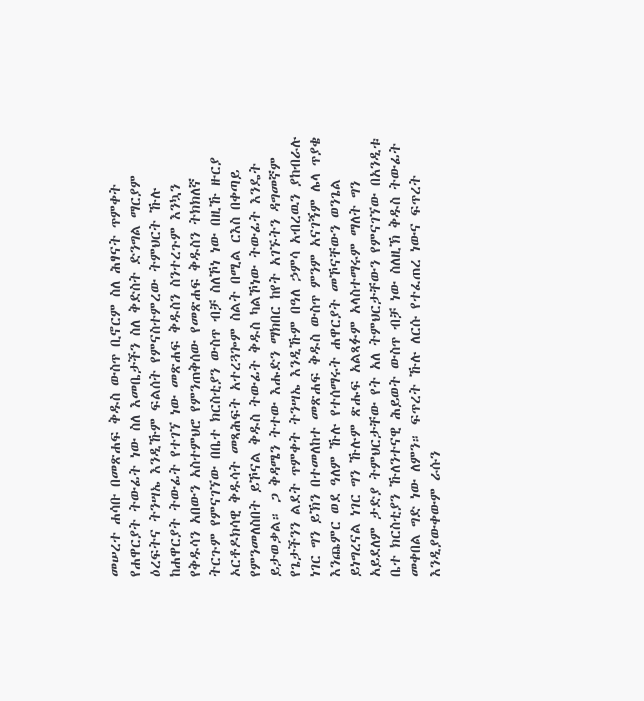መሠረተ ሐሳቡ በመጽሐፍ ቅዱስ ውስጥ ቢኖርም ስለ ሕፃናት ጥምቀት የሐዋርያት ትውፊት ነው ስለ እመቤታችን ስለ ቅድስት ድንግል ማርያም ዕረፍትና ትንሣኤ እንዲኹም ፍልሰት የምናስተምረው ትምህርት ኹሉ ከሐዋርያት ትውፊት የተገኘ ነው መጽሐፍ ቅዱስን ስንተረጉም እንኳን የቅዱሳን አበውን አስተምህሮ የምንጠቅሰው የመጽሐፍ ቅዱስን ትክክለኛ ትርጉም የምናገኘው በቤተ ክርስቲያን ውስጥ ብቻ ስለኾነ ነው በዚኹ ዙርያ ኦርቶዶክሳዊ ቅዱሳት መጻሕፍት አተረጓጐም ስልት በሚል ርእስ በቀጣይ የምንመለስበት ይኾናል ቅዱስ ትውፊት ቅዱስ ካልኾነው ትውፊት እንዴት ይታወቃል። ጋ ቅዳሜን ትተው እሑድን ማክበር ከየት አገኙትን ዳግመኛም የጌታችንን ልደት ጥምቀት ትንሣኤ እንዲኹም በዓለ ኃምሳ አብረዉን ያከብራሉ ነገር ግን ይኽን በተመለከተ መጽሐፍ ቅዱስ ውስጥ ምንም አናገኝም ሌላ ጥያቄ እንጨምር ወደ ዓለም ኹሉ የተሰማሩት ሐዋርያት መኾናቸውን ወንጌል ይነግረናል ነገር ግን ኹሉም ጽሑፍ አልጻፉም አላስተማሩም ማለት ግን አይደለም ታድያ ትምህርታቸው የት አለ ትምህርታቸውን የምናገኘው በአንዲቱ ቤተ ክርስቲያን ኹለንተናዊ ሕይወት ውስጥ ብቻ ነው ስለዚኽ ቅዱስ ትውፊት መቀበል ግድ ነው ለምን። ፍጥረት ኹሉ ለርሱ የተፈጠረ ነውና ፍጥረት እንዲያውቀውም ራሱን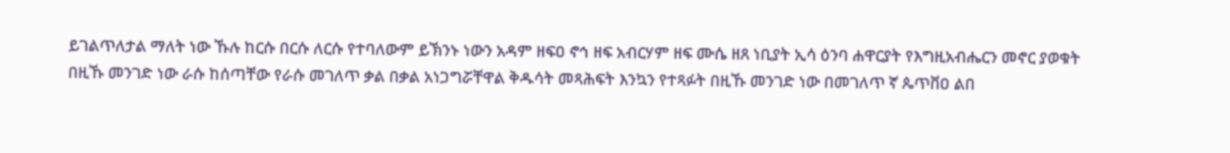ይገልጥለታል ማለት ነው ኹሉ ከርሱ በርሱ ለርሱ የተባለውም ይኽንኑ ነውን አዳም ዘፍዐ ኖኅ ዘፍ አብርሃም ዘፍ ሙሴ ዘጸ ነቢያት ኢሳ ዕንባ ሐዋርያት የእግዚአብሔርን መኖር ያወቁት በዚኹ መንገድ ነው ራሱ ከሰጣቸው የራሱ መገለጥ ቃል በቃል አነጋግሯቸዋል ቅዱሳት መጻሕፍት እንኳን የተጻፉት በዚኹ መንገድ ነው በመገለጥ ኛ ጴጥቨዐ ልበ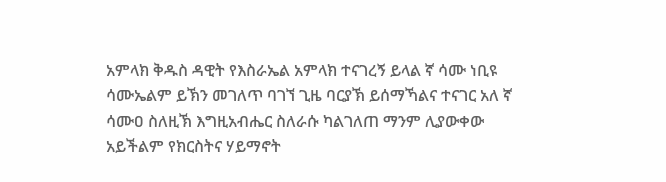አምላክ ቅዱስ ዳዊት የእስራኤል አምላክ ተናገረኝ ይላል ኛ ሳሙ ነቢዩ ሳሙኤልም ይኽን መገለጥ ባገኘ ጊዜ ባርያኽ ይሰማኻልና ተናገር አለ ኛ ሳሙዐ ስለዚኽ እግዚአብሔር ስለራሱ ካልገለጠ ማንም ሊያውቀው አይችልም የክርስትና ሃይማኖት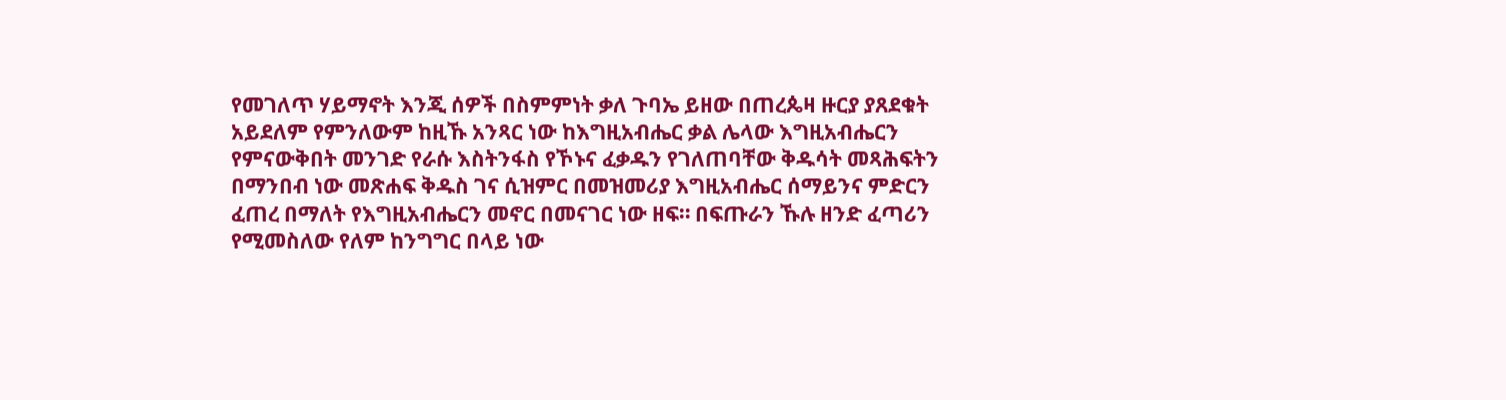የመገለጥ ሃይማኖት እንጂ ሰዎች በስምምነት ቃለ ጉባኤ ይዘው በጠረጴዛ ዙርያ ያጸደቁት አይደለም የምንለውም ከዚኹ አንጻር ነው ከእግዚአብሔር ቃል ሌላው እግዚአብሔርን የምናውቅበት መንገድ የራሱ እስትንፋስ የኾኑና ፈቃዱን የገለጠባቸው ቅዱሳት መጻሕፍትን በማንበብ ነው መጽሐፍ ቅዱስ ገና ሲዝምር በመዝመሪያ እግዚአብሔር ሰማይንና ምድርን ፈጠረ በማለት የእግዚአብሔርን መኖር በመናገር ነው ዘፍ። በፍጡራን ኹሉ ዘንድ ፈጣሪን የሚመስለው የለም ከንግግር በላይ ነው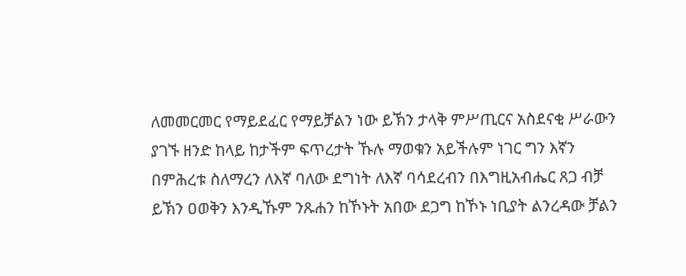ለመመርመር የማይደፈር የማይቻልን ነው ይኽን ታላቅ ምሥጢርና አስደናቂ ሥራውን ያገኙ ዘንድ ከላይ ከታችም ፍጥረታት ኹሉ ማወቁን አይችሉም ነገር ግን እኛን በምሕረቱ ስለማረን ለእኛ ባለው ደግነት ለእኛ ባሳደረብን በእግዚአብሔር ጸጋ ብቻ ይኽን ዐወቅን እንዲኹም ንጹሐን ከኾኑት አበው ደጋግ ከኾኑ ነቢያት ልንረዳው ቻልን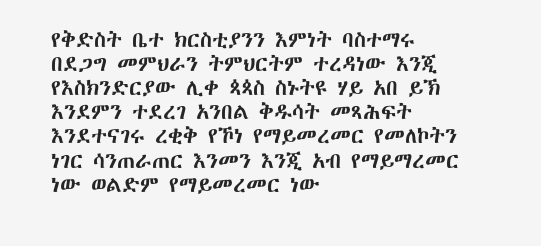የቅድስት ቤተ ክርስቲያንን እምነት ባስተማሩ በደጋግ መምህራን ትምህርትም ተረዳነው እንጂ የእስክንድርያው ሊቀ ጳጳስ ስኑትዩ ሃይ አበ ይኽ እንደምን ተደረገ አንበል ቅዱሳት መጻሕፍት እንደተናገሩ ረቂቅ የኾነ የማይመረመር የመለኮትን ነገር ሳንጠራጠር እንመን እንጂ አብ የማይማረመር ነው ወልድም የማይመረመር ነው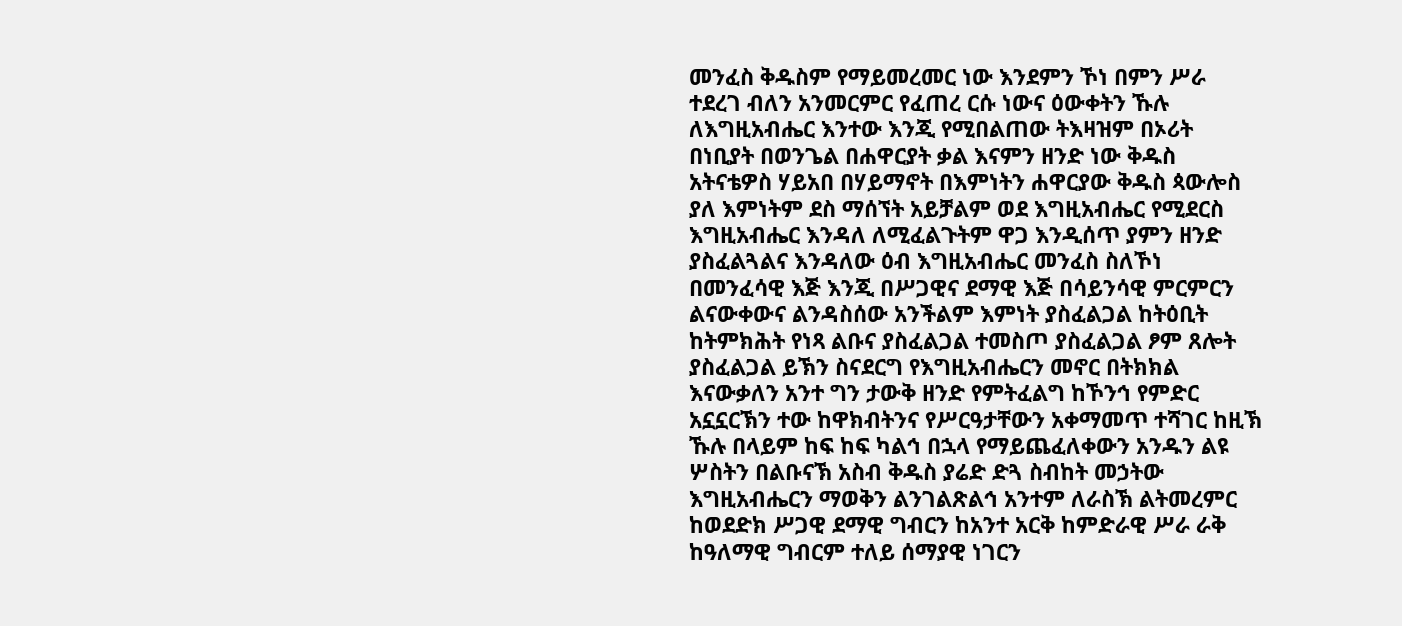መንፈስ ቅዱስም የማይመረመር ነው እንደምን ኾነ በምን ሥራ ተደረገ ብለን አንመርምር የፈጠረ ርሱ ነውና ዕውቀትን ኹሉ ለእግዚአብሔር እንተው እንጂ የሚበልጠው ትእዛዝም በኦሪት በነቢያት በወንጌል በሐዋርያት ቃል እናምን ዘንድ ነው ቅዱስ አትናቴዎስ ሃይአበ በሃይማኖት በእምነትን ሐዋርያው ቅዱስ ጳውሎስ ያለ እምነትም ደስ ማሰኘት አይቻልም ወደ እግዚአብሔር የሚደርስ እግዚአብሔር እንዳለ ለሚፈልጉትም ዋጋ እንዲሰጥ ያምን ዘንድ ያስፈልጓልና እንዳለው ዕብ እግዚአብሔር መንፈስ ስለኾነ በመንፈሳዊ እጅ እንጂ በሥጋዊና ደማዊ እጅ በሳይንሳዊ ምርምርን ልናውቀውና ልንዳስሰው አንችልም እምነት ያስፈልጋል ከትዕቢት ከትምክሕት የነጻ ልቡና ያስፈልጋል ተመስጦ ያስፈልጋል ፆም ጸሎት ያስፈልጋል ይኽን ስናደርግ የእግዚአብሔርን መኖር በትክክል እናውቃለን አንተ ግን ታውቅ ዘንድ የምትፈልግ ከኾንኅ የምድር አኗኗርኽን ተው ከዋክብትንና የሥርዓታቸውን አቀማመጥ ተሻገር ከዚኽ ኹሉ በላይም ከፍ ከፍ ካልኅ በኋላ የማይጨፈለቀውን አንዱን ልዩ ሦስትን በልቡናኽ አስብ ቅዱስ ያሬድ ድጓ ስብከት መኃትው እግዚአብሔርን ማወቅን ልንገልጽልኅ አንተም ለራስኽ ልትመረምር ከወደድክ ሥጋዊ ደማዊ ግብርን ከአንተ አርቅ ከምድራዊ ሥራ ራቅ ከዓለማዊ ግብርም ተለይ ሰማያዊ ነገርን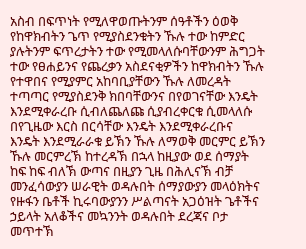አስብ በፍጥነት የሚለዋወጡትንም ሰዓቶችን ዕወቅ የከዋክብትን ጌጥ የሚያስደንቁትን ኹሉ ተው ከምድር ያሉትንም ፍጥረታትን ተው የሚመላለሱባቸውንም ሕግጋት ተው የፀሐይንና የጨረቃን አስደናቂዎችን ከዋክብትን ኹሉ የተዋበና የሚያምር አከባቢያቸውን ኹሉ ለመረዳት ተጣጣር የሚያስደንቅ ክበባቸውንና በየወገናቸው እንዴት እንደሚቀራረቡ ሲብለጨለጩ ሲያብረቀርቁ ሲመላለሱ በየጊዜው እርስ በርሳቸው እንዴት እንደሚቀራረቡና እንዴት እንደሚራራቁ ይኽን ኹሉ ለማወቅ መርምር ይኽን ኹሉ መርምረኽ ከተረዳኽ በኋላ ከዚያው ወደ ሰማያት ከፍ ከፍ ብለኽ ውጣና በዚያን ጊዜ በሕሊናኽ ብቻ መንፈሳውያን ሠራዊት ወዳሉበት ሰማያውያን መላዕክትና የዙፋን ቤቶች ኪሩባውያንን ሥልጣናት አጋዕዝት ጌቶችና ኃይላት አለቆችና መኳንንት ወዳሉበት ደረጃና ቦታ መጥተኽ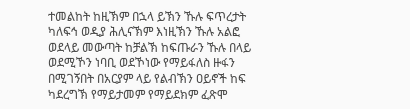ተመልከት ከዚኽም በኋላ ይኽን ኹሉ ፍጥረታት ካለፍኅ ወዲያ ሕሊናኽም እነዚኽን ኹሉ አልፎ ወደላይ መውጣት ከቻልኽ ከፍጡራን ኹሉ በላይ ወደሚኾን ነባቢ ወደኾነው የማይፋለስ ዙፋን በሚገኝበት በአርያም ላይ የልብኽን ዐይኖች ከፍ ካደረግኽ የማይታመም የማይደክም ፈጽሞ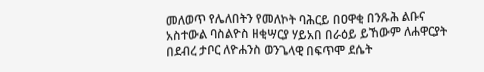መለወጥ የሌለበትን የመለኮት ባሕርይ በዐዋቂ በንጹሕ ልቡና አስተውል ባስልዮስ ዘቂሣርያ ሃይአበ በራዕይ ይኸውም ለሐዋርያት በደብረ ታቦር ለዮሐንስ ወንጌላዊ በፍጥሞ ደሴት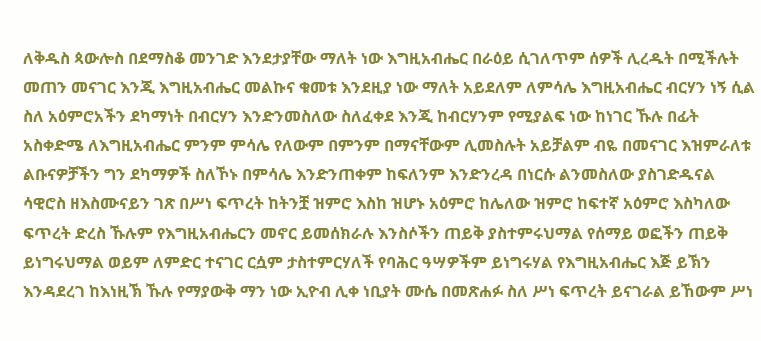ለቅዱስ ጳውሎስ በደማስቆ መንገድ እንደታያቸው ማለት ነው እግዚአብሔር በራዕይ ሲገለጥም ሰዎች ሊረዱት በሚችሉት መጠን መናገር እንጂ እግዚአብሔር መልኩና ቁመቱ እንደዚያ ነው ማለት አይደለም ለምሳሌ እግዚአብሔር ብርሃን ነኝ ሲል ስለ አዕምሮአችን ደካማነት በብርሃን እንድንመስለው ስለፈቀደ እንጂ ከብርሃንም የሚያልፍ ነው ከነገር ኹሉ በፊት አስቀድሜ ለእግዚአብሔር ምንም ምሳሌ የለውም በምንም በማናቸውም ሊመስሉት አይቻልም ብዬ በመናገር እዝምራለቱ ልቡናዎቻችን ግን ደካማዎች ስለኾኑ በምሳሌ እንድንጠቀም ከፍለንም እንድንረዳ በነርሱ ልንመስለው ያስገድዱናል ሳዊሮስ ዘእስሙናይን ገጽ በሥነ ፍጥረት ከትንቿ ዝምሮ እስከ ዝሆኑ አዕምሮ ከሌለው ዝምሮ ከፍተኛ አዕምሮ እስካለው ፍጥረት ድረስ ኹሉም የእግዚአብሔርን መኖር ይመሰክራሉ እንስሶችን ጠይቅ ያስተምሩህማል የሰማይ ወፎችን ጠይቅ ይነግሩህማል ወይም ለምድር ተናገር ርሷም ታስተምርሃለች የባሕር ዓሣዎችም ይነግሩሃል የእግዚአብሔር እጅ ይኽን እንዳደረገ ከእነዚኽ ኹሉ የማያውቅ ማን ነው ኢዮብ ሊቀ ነቢያት ሙሴ በመጽሐፉ ስለ ሥነ ፍጥረት ይናገራል ይኸውም ሥነ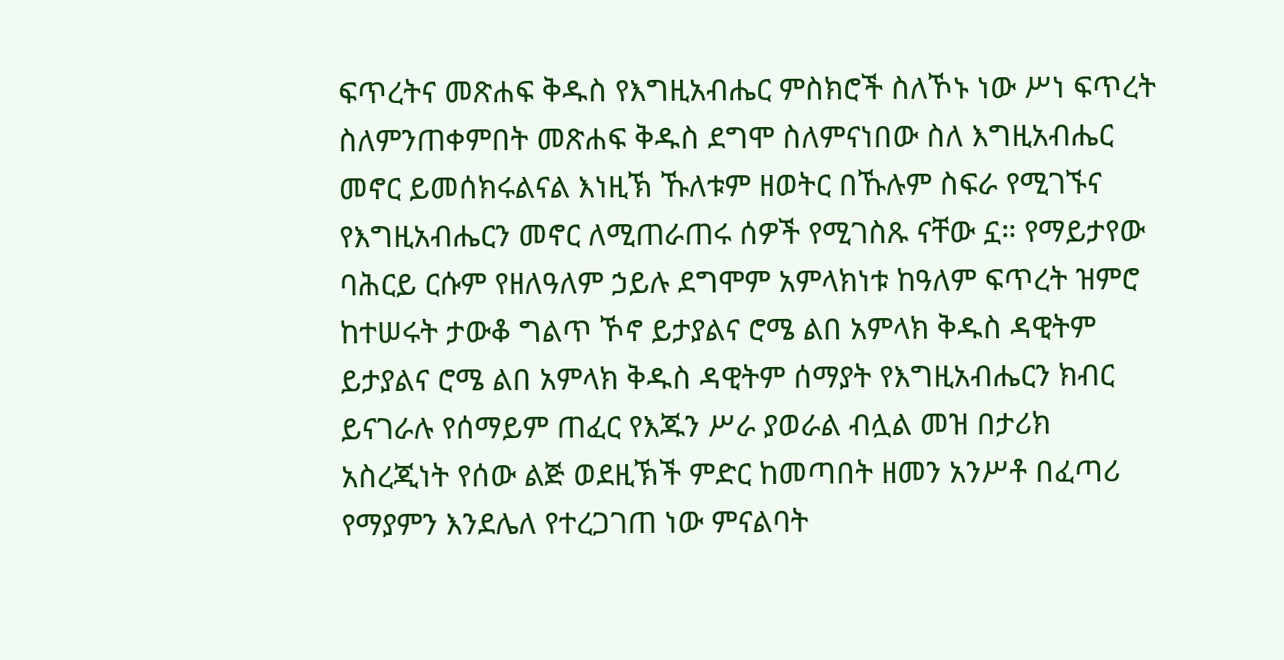ፍጥረትና መጽሐፍ ቅዱስ የእግዚአብሔር ምስክሮች ስለኾኑ ነው ሥነ ፍጥረት ስለምንጠቀምበት መጽሐፍ ቅዱስ ደግሞ ስለምናነበው ስለ እግዚአብሔር መኖር ይመሰክሩልናል እነዚኽ ኹለቱም ዘወትር በኹሉም ስፍራ የሚገኙና የእግዚአብሔርን መኖር ለሚጠራጠሩ ሰዎች የሚገስጹ ናቸው ኗ። የማይታየው ባሕርይ ርሱም የዘለዓለም ኃይሉ ደግሞም አምላክነቱ ከዓለም ፍጥረት ዝምሮ ከተሠሩት ታውቆ ግልጥ ኾኖ ይታያልና ሮሜ ልበ አምላክ ቅዱስ ዳዊትም ይታያልና ሮሜ ልበ አምላክ ቅዱስ ዳዊትም ሰማያት የእግዚአብሔርን ክብር ይናገራሉ የሰማይም ጠፈር የእጁን ሥራ ያወራል ብሏል መዝ በታሪክ አስረጂነት የሰው ልጅ ወደዚኽች ምድር ከመጣበት ዘመን አንሥቶ በፈጣሪ የማያምን እንደሌለ የተረጋገጠ ነው ምናልባት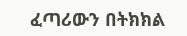ፈጣሪውን በትክክል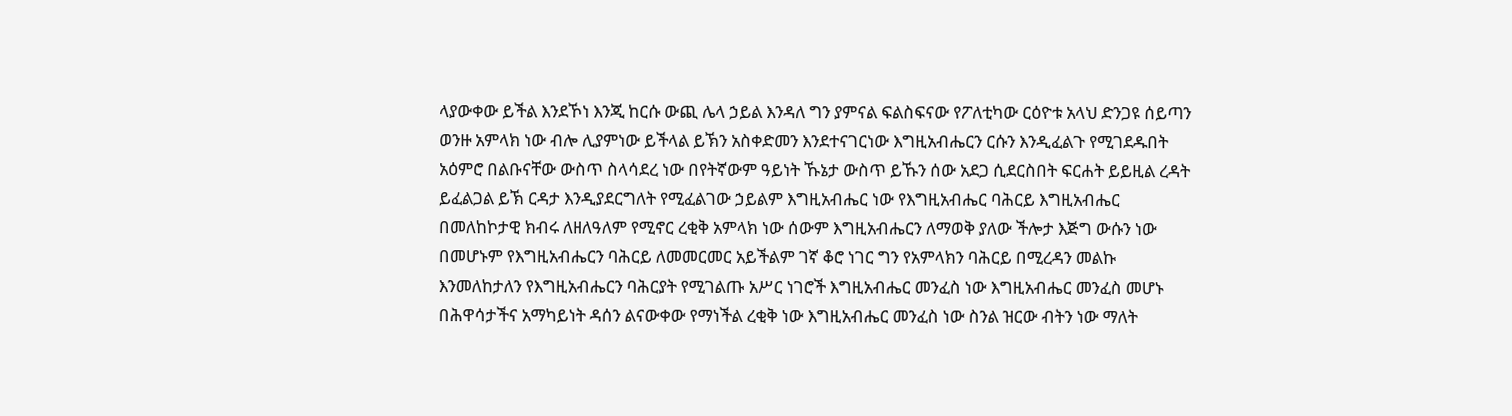ላያውቀው ይችል እንደኾነ እንጂ ከርሱ ውጪ ሌላ ኃይል እንዳለ ግን ያምናል ፍልስፍናው የፖለቲካው ርዕዮቱ አላህ ድንጋዩ ሰይጣን ወንዙ አምላክ ነው ብሎ ሊያምነው ይችላል ይኽን አስቀድመን እንደተናገርነው እግዚአብሔርን ርሱን እንዲፈልጉ የሚገደዱበት አዕምሮ በልቡናቸው ውስጥ ስላሳደረ ነው በየትኛውም ዓይነት ኹኔታ ውስጥ ይኹን ሰው አደጋ ሲደርስበት ፍርሐት ይይዚል ረዳት ይፈልጋል ይኽ ርዳታ እንዲያደርግለት የሚፈልገው ኃይልም እግዚአብሔር ነው የእግዚአብሔር ባሕርይ እግዚአብሔር በመለከኮታዊ ክብሩ ለዘለዓለም የሚኖር ረቂቅ አምላክ ነው ሰውም እግዚአብሔርን ለማወቅ ያለው ችሎታ እጅግ ውሱን ነው በመሆኑም የእግዚአብሔርን ባሕርይ ለመመርመር አይችልም ገኛ ቆሮ ነገር ግን የአምላክን ባሕርይ በሚረዳን መልኩ እንመለከታለን የእግዚአብሔርን ባሕርያት የሚገልጡ አሥር ነገሮች እግዚአብሔር መንፈስ ነው እግዚአብሔር መንፈስ መሆኑ በሕዋሳታችና አማካይነት ዳሰን ልናውቀው የማነችል ረቂቅ ነው እግዚአብሔር መንፈስ ነው ስንል ዝርው ብትን ነው ማለት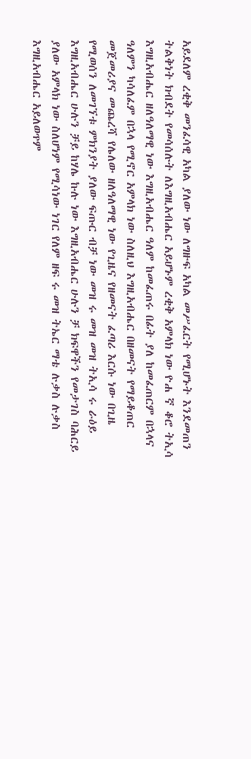አይደለም ረቂቅ መንፈሳዊ አካል ያለው ነው ለግዙፍ አካል መሥፈርት የሚሆኑት እንደመጠን ትልቅነት ክብደት የመሳሰሉት ለእግዚአብሔር አይሆኑም ረቂቅ አምላክ ነው ዮሐ ኛ ቆሮ ትኢሳ እግዚአብሔር ዘለዓለማዊ ነው እግዚአብሔር ዓለም ከመፈጠሩ በፊት ያለ ከመፈጠርም በኋላና ዓለምን ካሳለፈም በኋላ የሚኖር አምላክ ነው ስለዚህ እግዚአብሔር በዘመናት የማይቆጠር መጀመሪያና መጨረሻ የሌለው ዘለዓለማዊ ነው የጊዜና የዘመናት ፈጣሪ እርሱ ነው በጊዜ የሚወሰን ለመገኘቱ ምክንያት ያለው ፍጡር ብቻ ነው መዝ ሩ መዝ መዝ ትኢሳ ሩ ራዕይ እግዚአብሔር ሁሉን ቻይ ከሃሌ ኩሉ ነው እግዚአብሔር ሁሉን ቻ ክፍዋችን የመታገስ ባሕርይ ያለው አምላክ ነው ስለሆነም የሚሳነው ነገር የለም ዘፍ ሩ መዝ ትኤር ማቴ ሉቃስ ሉቃስ እግዚአብሔር አይለወጥም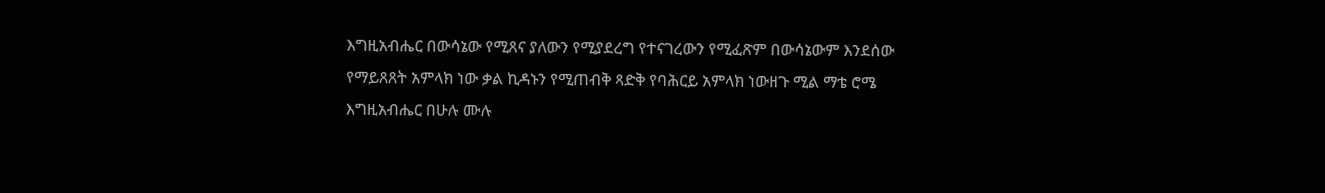እግዚአብሔር በውሳኔው የሚጸና ያለውን የሚያደረግ የተናገረውን የሚፈጽም በውሳኔውም እንደሰው የማይጸጸት አምላክ ነው ቃል ኪዳኑን የሚጠብቅ ጻድቅ የባሕርይ አምላክ ነውዘጉ ሚል ማቴ ሮሜ እግዚአብሔር በሁሉ ሙሉ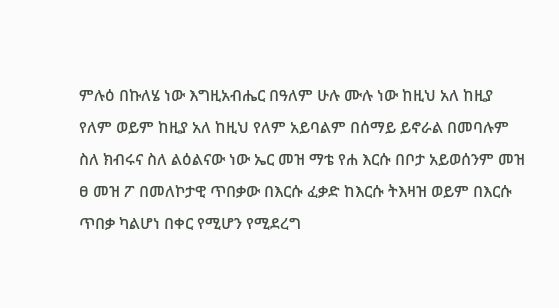ምሉዕ በኩለሄ ነው እግዚአብሔር በዓለም ሁሉ ሙሉ ነው ከዚህ አለ ከዚያ የለም ወይም ከዚያ አለ ከዚህ የለም አይባልም በሰማይ ይኖራል በመባሉም ስለ ክብሩና ስለ ልዕልናው ነው ኤር መዝ ማቴ የሐ እርሱ በቦታ አይወሰንም መዝ ፀ መዝ ፖ በመለኮታዊ ጥበቃው በእርሱ ፈቃድ ከእርሱ ትእዛዝ ወይም በእርሱ ጥበቃ ካልሆነ በቀር የሚሆን የሚደረግ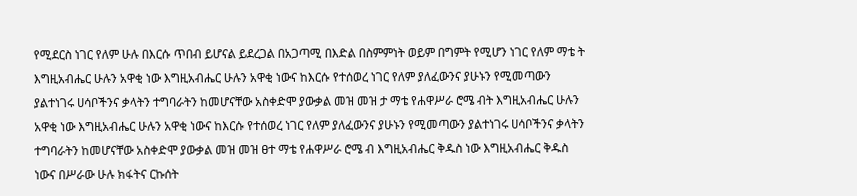የሚደርስ ነገር የለም ሁሉ በእርሱ ጥበብ ይሆናል ይደረጋል በአጋጣሚ በእድል በስምምነት ወይም በግምት የሚሆን ነገር የለም ማቴ ት እግዚአብሔር ሁሉን አዋቂ ነው እግዚአብሔር ሁሉን አዋቂ ነውና ከእርሱ የተሰወረ ነገር የለም ያለፈውንና ያሁኑን የሚመጣውን ያልተነገሩ ሀሳቦችንና ቃላትን ተግባራትን ከመሆናቸው አስቀድሞ ያውቃል መዝ መዝ ታ ማቴ የሐዋሥራ ሮሜ ብት እግዚአብሔር ሁሉን አዋቂ ነው እግዚአብሔር ሁሉን አዋቂ ነውና ከእርሱ የተሰወረ ነገር የለም ያለፈውንና ያሁኑን የሚመጣውን ያልተነገሩ ሀሳቦችንና ቃላትን ተግባራትን ከመሆናቸው አስቀድሞ ያውቃል መዝ መዝ ፀተ ማቴ የሐዋሥራ ሮሜ ብ እግዚአብሔር ቅዱስ ነው እግዚአብሔር ቅዱስ ነውና በሥራው ሁሉ ክፋትና ርኩሰት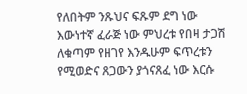የለበትም ንጹህና ፍጹም ደግ ነው እውነተኛ ፈራጅ ነው ምህረቱ የበዛ ታጋሽ ለቁጣም የዘገየ እንዱሁም ፍጥረቱን የሚወድና ጸጋውን ያጎናጸፈ ነው እርሱ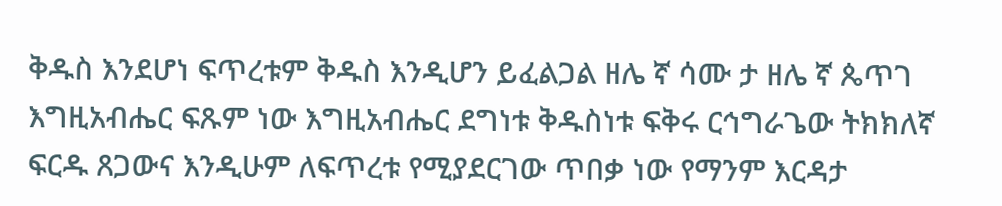ቅዱስ እንደሆነ ፍጥረቱም ቅዱስ እንዲሆን ይፈልጋል ዘሌ ኛ ሳሙ ታ ዘሌ ኛ ጴጥገ እግዚአብሔር ፍጹም ነው እግዚአብሔር ደግነቱ ቅዱስነቱ ፍቅሩ ርኅግራጌው ትክክለኛ ፍርዱ ጸጋውና እንዲሁም ለፍጥረቱ የሚያደርገው ጥበቃ ነው የማንም እርዳታ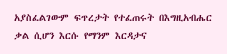አያስፈልገውም ፍጥረታት የተፈጠሩት በእግዚአብሔር ቃል ሲሆን እርሱ የማንም እርዳታና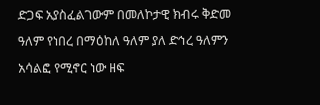ድጋፍ አያስፈልገውም በመለኮታዊ ክብሩ ቅድመ ዓለም የነበረ በማዕከለ ዓለም ያለ ድኅረ ዓለምን አሳልፎ የሚኖር ነው ዘፍ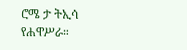ሮሜ ታ ትኢሳ የሐዋሥራ።